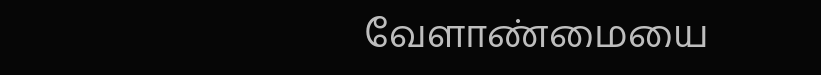வேளாண்மையை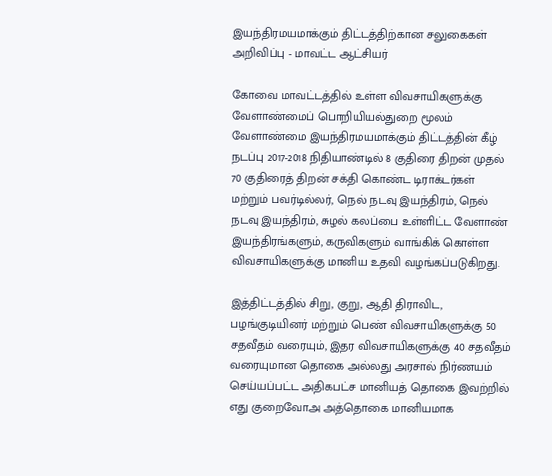இயந்திரமயமாக்கும் திட்டத்திற்கான சலுகைகள் அறிவிப்பு - மாவட்ட ஆட்சியர்

கோவை மாவட்டத்தில் உள்ள விவசாயிகளுக்கு வேளாண்மைப் பொறியியல்துறை மூலம் வேளாண்மை இயந்திரமயமாக்கும் திட்டத்தின் கீழ் நடப்பு 2017-2018 நிதியாண்டில் 8 குதிரை திறன் முதல் 70 குதிரைத் திறன் சக்தி கொண்ட டிராக்டர்கள் மற்றும் பவர்டில்லர், நெல் நடவு இயந்திரம், நெல் நடவு இயந்திரம், சுழல் கலப்பை உள்ளிட்ட வேளாண் இயந்திரங்களும், கருவிகளும் வாங்கிக் கொள்ள விவசாயிகளுக்கு மானிய உதவி வழங்கப்படுகிறது.

இத்திட்டத்தில் சிறு, குறு, ஆதி திராவிட, பழங்குடியினர் மற்றும் பெண் விவசாயிகளுக்கு 50 சதவீதம் வரையும், இதர விவசாயிகளுக்கு 40 சதவீதம் வரையுமான தொகை அல்லது அரசால் நிர்ணயம் செய்யப்பட்ட அதிகபட்ச மானியத் தொகை இவற்றில் எது குறைவோஅ அத்தொகை மானியமாக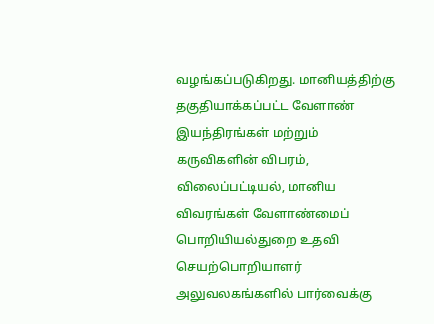வழங்கப்படுகிறது. மானியத்திற்கு தகுதியாக்கப்பட்ட வேளாண் இயந்திரங்கள் மற்றும் கருவிகளின் விபரம், விலைப்பட்டியல், மானிய விவரங்கள் வேளாண்மைப் பொறியியல்துறை உதவி செயற்பொறியாளர் அலுவலகங்களில் பார்வைக்கு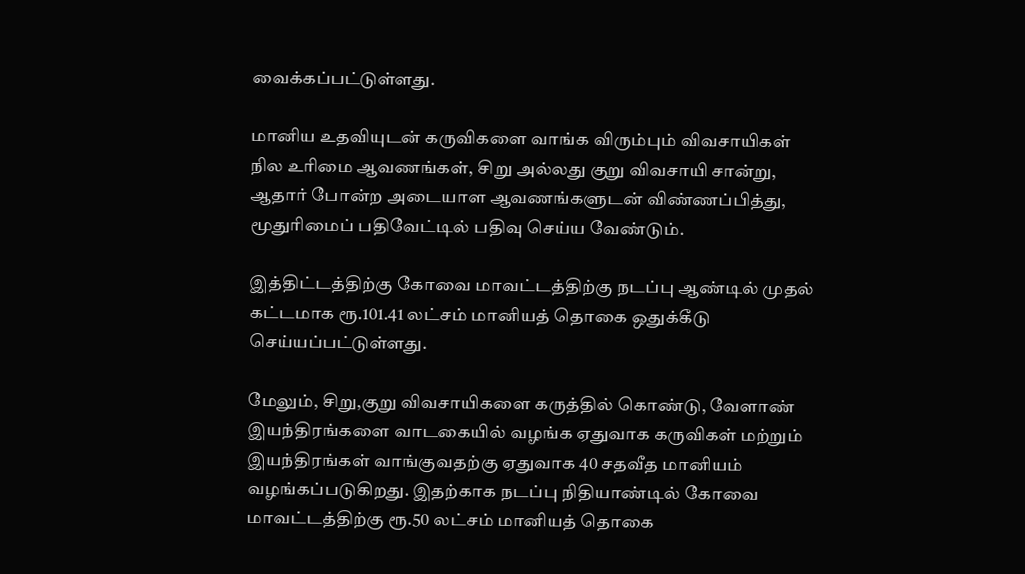வைக்கப்பட்டுள்ளது.

மானிய உதவியுடன் கருவிகளை வாங்க விரும்பும் விவசாயிகள் நில உரிமை ஆவணங்கள், சிறு அல்லது குறு விவசாயி சான்று, ஆதார் போன்ற அடையாள ஆவணங்களுடன் விண்ணப்பித்து, மூதுரிமைப் பதிவேட்டில் பதிவு செய்ய வேண்டும்.

இத்திட்டத்திற்கு கோவை மாவட்டத்திற்கு நடப்பு ஆண்டில் முதல் கட்டமாக ரூ.101.41 லட்சம் மானியத் தொகை ஒதுக்கீடு செய்யப்பட்டுள்ளது.

மேலும், சிறு,குறு விவசாயிகளை கருத்தில் கொண்டு, வேளாண் இயந்திரங்களை வாடகையில் வழங்க ஏதுவாக கருவிகள் மற்றும் இயந்திரங்கள் வாங்குவதற்கு ஏதுவாக 40 சதவீத மானியம் வழங்கப்படுகிறது. இதற்காக நடப்பு நிதியாண்டில் கோவை மாவட்டத்திற்கு ரூ.50 லட்சம் மானியத் தொகை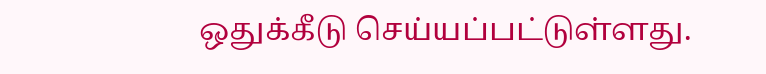ஒதுக்கீடு செய்யப்பட்டுள்ளது.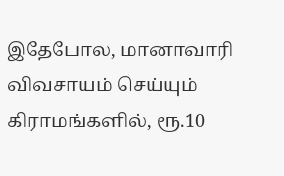இதேபோல, மானாவாரி விவசாயம் செய்யும் கிராமங்களில், ரூ.10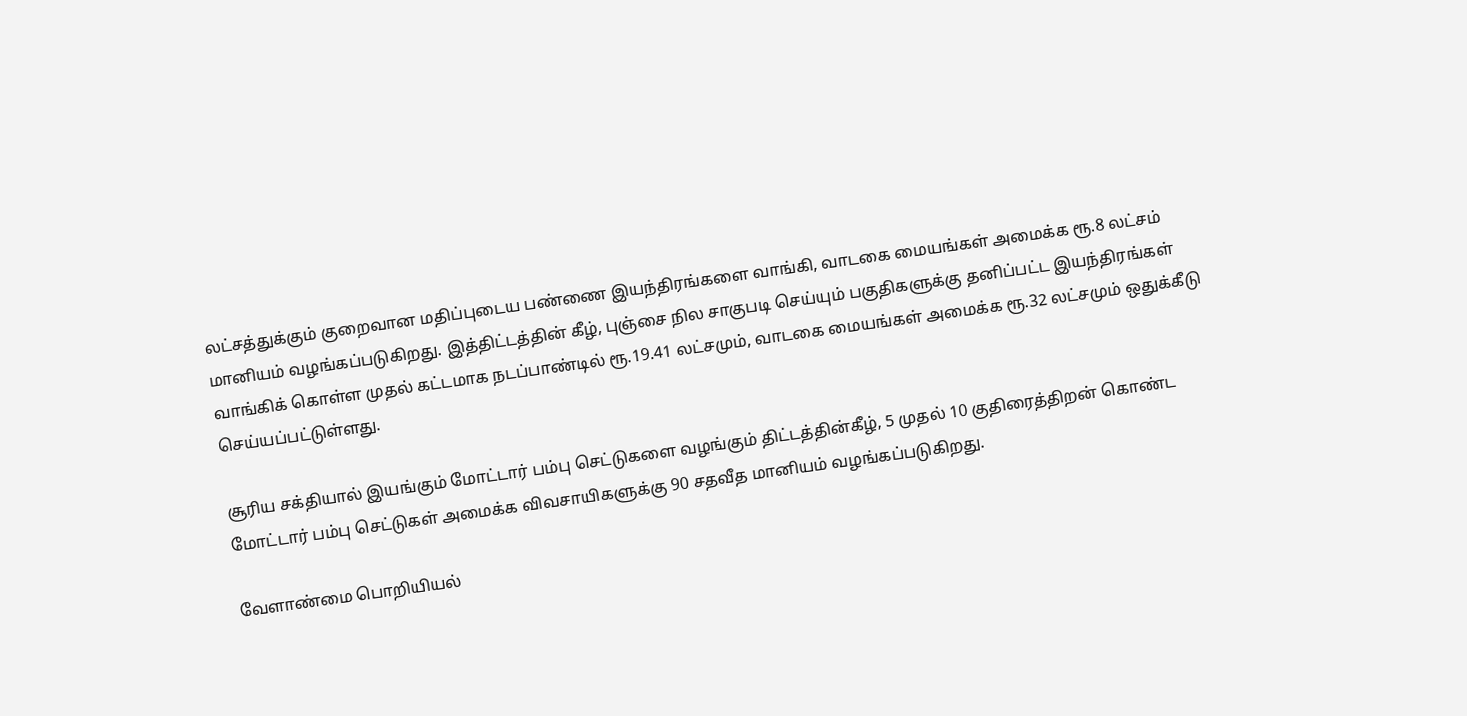லட்சத்துக்கும் குறைவான மதிப்புடைய பண்ணை இயந்திரங்களை வாங்கி, வாடகை மையங்கள் அமைக்க ரூ.8 லட்சம் மானியம் வழங்கப்படுகிறது. இத்திட்டத்தின் கீழ், புஞ்சை நில சாகுபடி செய்யும் பகுதிகளுக்கு தனிப்பட்ட இயந்திரங்கள் வாங்கிக் கொள்ள முதல் கட்டமாக நடப்பாண்டில் ரூ.19.41 லட்சமும், வாடகை மையங்கள் அமைக்க ரூ.32 லட்சமும் ஒதுக்கீடு செய்யப்பட்டுள்ளது.

சூரிய சக்தியால் இயங்கும் மோட்டார் பம்பு செட்டுகளை வழங்கும் திட்டத்தின்கீழ், 5 முதல் 10 குதிரைத்திறன் கொண்ட மோட்டார் பம்பு செட்டுகள் அமைக்க விவசாயிகளுக்கு 90 சதவீத மானியம் வழங்கப்படுகிறது.

வேளாண்மை பொறியியல்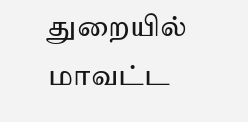துறையில் மாவட்ட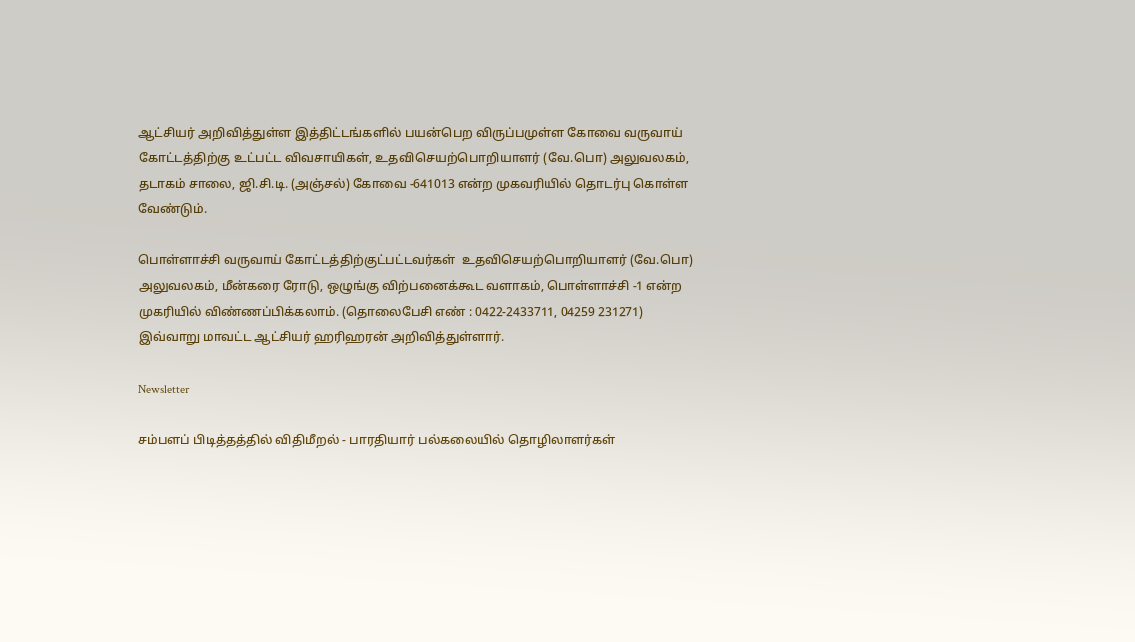ஆட்சியர் அறிவித்துள்ள இத்திட்டங்களில் பயன்பெற விருப்பமுள்ள கோவை வருவாய் கோட்டத்திற்கு உட்பட்ட விவசாயிகள், உதவிசெயற்பொறியாளர் (வே.பொ) அலுவலகம், தடாகம் சாலை, ஜி.சி.டி. (அஞ்சல்) கோவை -641013 என்ற முகவரியில் தொடர்பு கொள்ள வேண்டும்.

பொள்ளாச்சி வருவாய் கோட்டத்திற்குட்பட்டவர்கள்  உதவிசெயற்பொறியாளர் (வே.பொ) அலுவலகம், மீன்கரை ரோடு, ஒழுங்கு விற்பனைக்கூட வளாகம், பொள்ளாச்சி -1 என்ற முகரியில் விண்ணப்பிக்கலாம். (தொலைபேசி எண் : 0422-2433711, 04259 231271) இவ்வாறு மாவட்ட ஆட்சியர் ஹரிஹரன் அறிவித்துள்ளார்.

Newsletter

சம்பளப் பிடித்தத்தில் விதிமீறல் - பாரதியார் பல்கலையில் தொழிலாளர்கள்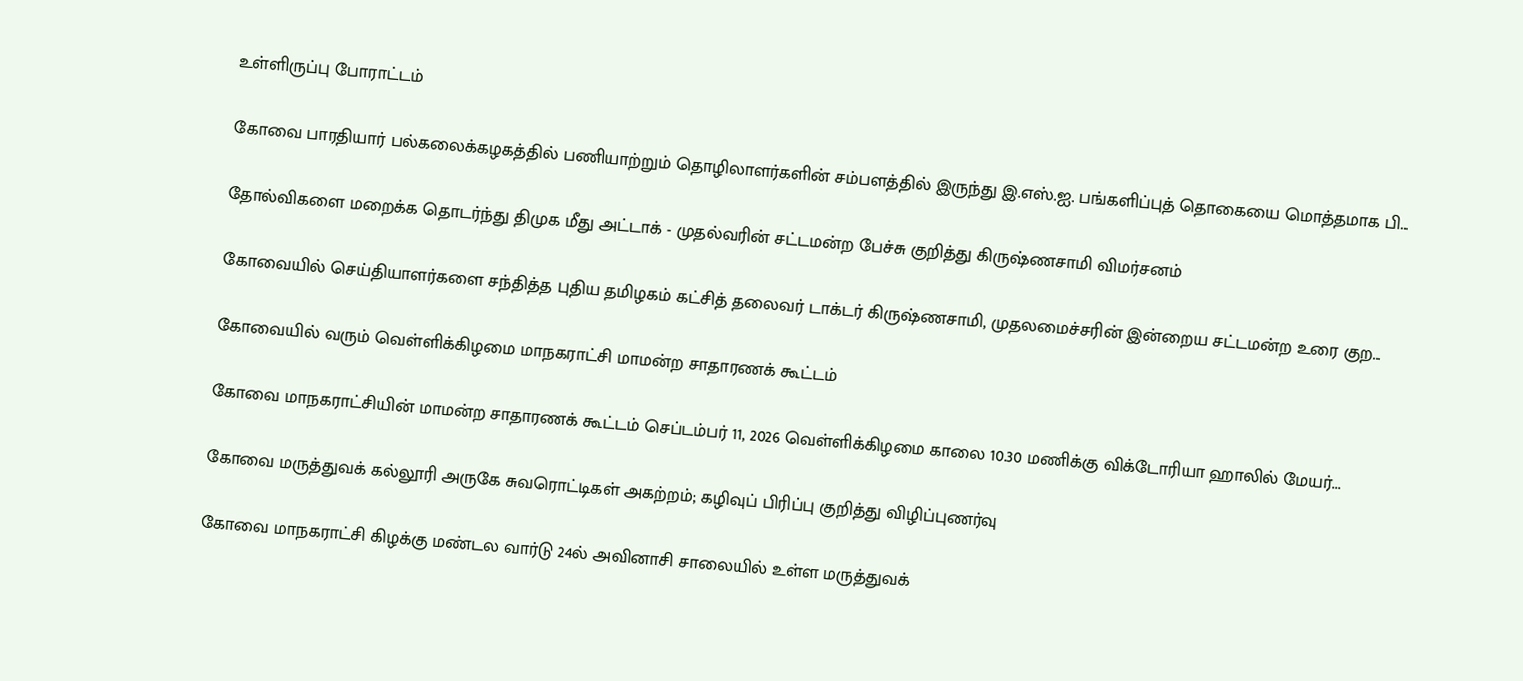உள்ளிருப்பு போராட்டம்

கோவை பாரதியார் பல்கலைக்கழகத்தில் பணியாற்றும் தொழிலாளர்களின் சம்பளத்தில் இருந்து இ.எஸ்.ஐ. பங்களிப்புத் தொகையை மொத்தமாக பி...

தோல்விகளை மறைக்க தொடர்ந்து திமுக மீது அட்டாக் - முதல்வரின் சட்டமன்ற பேச்சு குறித்து கிருஷ்ணசாமி விமர்சனம்

கோவையில் செய்தியாளர்களை சந்தித்த புதிய தமிழகம் கட்சித் தலைவர் டாக்டர் கிருஷ்ணசாமி, முதலமைச்சரின் இன்றைய சட்டமன்ற உரை குற...

கோவையில் வரும் வெள்ளிக்கிழமை மாநகராட்சி மாமன்ற சாதாரணக் கூட்டம்

கோவை மாநகராட்சியின் மாமன்ற சாதாரணக் கூட்டம் செப்டம்பர் 11, 2026 வெள்ளிக்கிழமை காலை 10.30 மணிக்கு விக்டோரியா ஹாலில் மேயர்...

கோவை மருத்துவக் கல்லூரி அருகே சுவரொட்டிகள் அகற்றம்; கழிவுப் பிரிப்பு குறித்து விழிப்புணர்வு

கோவை மாநகராட்சி கிழக்கு மண்டல வார்டு 24ல் அவினாசி சாலையில் உள்ள மருத்துவக்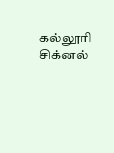கல்லூரி சிக்னல்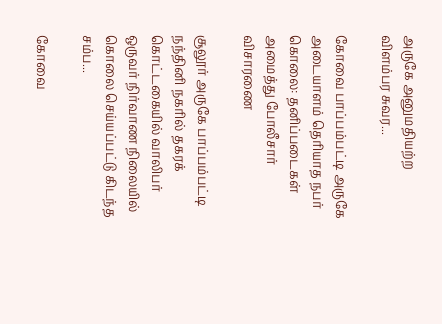அருகே அனுமதியற்ற விளம்பர சுவர...

கோவை பாப்பம்பட்டி அருகே அடையாளம் தெரியாத நபர் கொலை: தனிப்படைகள் அமைத்து போலீசார் விசாரணை

சூலூர் அருகே பாப்பம்பட்டி நந்தினி நகரில் தகரக் கொட்டகையில் வாலிபர் ஒருவர் நிர்வாண நிலையில் கொலை செய்யப்பட்டு கிடந்த சம்ப...

கோவை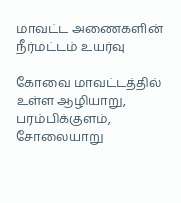மாவட்ட அணைகளின் நீர்மட்டம் உயர்வு

கோவை மாவட்டத்தில் உள்ள ஆழியாறு, பரம்பிக்குளம், சோலையாறு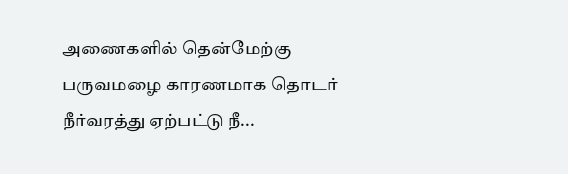அணைகளில் தென்மேற்கு பருவமழை காரணமாக தொடர் நீர்வரத்து ஏற்பட்டு நீ...